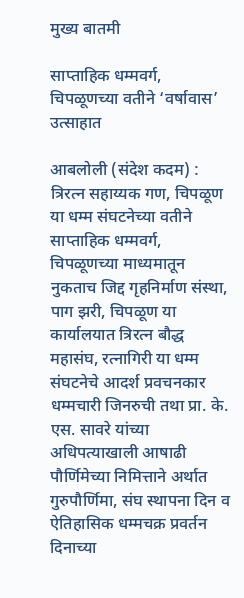मुख्य बातमी

साप्ताहिक धम्मवर्ग, चिपळूणच्या वतीने ‘वर्षावास’ उत्साहात

आबलोली (संदेश कदम) : त्रिरत्न सहाय्यक गण, चिपळूण या धम्म संघटनेच्या वतीने साप्ताहिक धम्मवर्ग, चिपळूणच्या माध्यमातून नुकताच जिद्द गृहनिर्माण संस्था, पाग झरी, चिपळूण या कार्यालयात त्रिरत्न बौद्ध महासंघ, रत्नागिरी या धम्म संघटनेचे आदर्श प्रवचनकार धम्मचारी जिनरुची तथा प्रा. के. एस. सावरे यांच्या अधिपत्याखाली आषाढी पौर्णिमेच्या निमित्ताने अर्थात गुरुपौर्णिमा, संघ स्थापना दिन व ऐतिहासिक धम्मचक्र प्रवर्तन दिनाच्या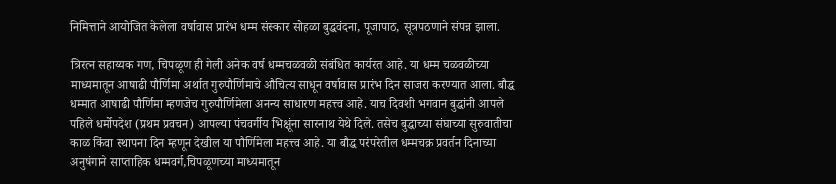निमित्ताने आयोजित केलेला वर्षावास प्रारंभ धम्म संस्कार सोहळा बुद्धवंदना, पूजापाठ, सूत्रपठणाने संपन्न झाला.

त्रिरत्न सहाय्यक गण, चिपळूण ही गेली अनेक वर्ष धम्मचळवळी संबंधित कार्यरत आहे. या धम्म चळवळीच्या माध्यमातून आषाढी पौर्णिमा अर्थात गुरुपौर्णिमाचे औचित्य साधून वर्षावास प्रारंभ दिन साजरा करण्यात आला. बौद्ध धम्मात आषाढी पौर्णिमा म्हणजेच गुरुपौर्णिमेला अनन्य साधारण महत्त्व आहे. याच दिवशी भगवान बुद्धांनी आपले पहिले धर्मोपदेश (प्रथम प्रवचन) आपल्या पंचवर्गीय भिक्षूंना सारनाथ येथे दिले. तसेच बुद्धाच्या संघाच्या सुरुवातीचा काळ किंवा स्थापना दिन म्हणून देखील या पौर्णिमेला महत्त्व आहे. या बौद्ध परंपरेतील धम्मचक्र प्रवर्तन दिनाच्या अनुषंगाने साप्ताहिक धम्मवर्ग,चिपळूणच्या माध्यमातून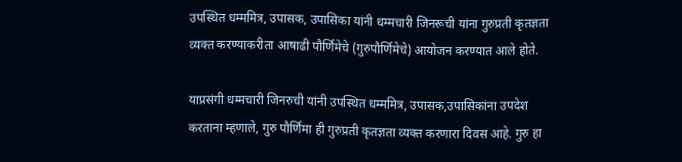उपस्थित धम्ममित्र, उपासक, उपासिका यांनी धम्मचारी जिनरूची यांना गुरुप्रती कृतज्ञता व्यक्त करण्याकरीता आषाढी पौर्णिमेचे (गुरुपौर्णिमेचे) आयोजन करण्यात आले होते.

याप्रसंगी धम्मचारी जिनरुची यांनी उपस्थित धम्ममित्र, उपासक,उपासिकांना उपदेश करताना म्हणाले, गुरु पौर्णिमा ही गुरुप्रती कृतज्ञता व्यक्त करणारा दिवस आहे. गुरु हा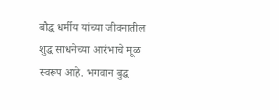बौद्ध धर्मीय यांच्या जीवनातील शुद्ध साधनेच्या आरंभाचे मूळ स्वरूप आहे. भगवान बुद्ध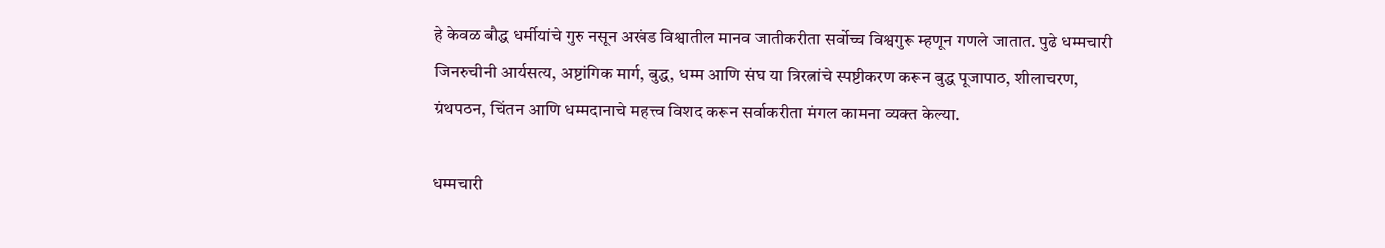हे केवळ बौद्ध धर्मीयांचे गुरु नसून अखंड विश्वातील मानव जातीकरीता सर्वोच्च विश्वगुरू म्हणून गणले जातात. पुढे धम्मचारी जिनरुचीनी आर्यसत्य, अष्टांगिक मार्ग, बुद्ध, धम्म आणि संघ या त्रिरत्नांचे स्पष्टीकरण करून बुद्ध पूजापाठ, शीलाचरण, ग्रंथपठन, चिंतन आणि धम्मदानाचे महत्त्व विशद करून सर्वाकरीता मंगल कामना व्यक्त केल्या.

धम्मचारी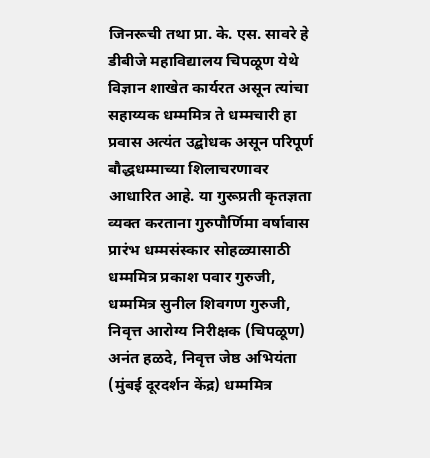जिनरूची तथा प्रा. के. एस. सावरे हे डीबीजे महाविद्यालय चिपळूण येथे विज्ञान शाखेत कार्यरत असून त्यांचा सहाय्यक धम्ममित्र ते धम्मचारी हा प्रवास अत्यंत उद्बोधक असून परिपूर्ण बौद्धधम्माच्या शिलाचरणावर आधारित आहे. या गुरूप्रती कृतज्ञता व्यक्त करताना गुरुपौर्णिमा वर्षावास प्रारंभ धम्मसंस्कार सोहळ्यासाठी धम्ममित्र प्रकाश पवार गुरुजी, धम्ममित्र सुनील शिवगण गुरुजी, निवृत्त आरोग्य निरीक्षक (चिपळूण) अनंत हळदे, निवृत्त जेष्ठ अभियंता (मुंबई दूरदर्शन केंद्र) धम्ममित्र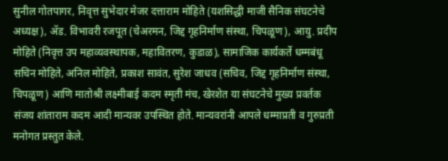सुनील गोतपागर, निवृत्त सुभेदार मेजर दत्ताराम मोहिते (यशसिद्धी माजी सैनिक संघटनेचे अध्यक्ष), ॲड. विभावरी रजपूत (चेअरमन, जिद्द गृहनिर्माण संस्था, चिपळूण), आयु. प्रदीप मोहिते (निवृत्त उप महाव्यवस्थापक, महावितरण, कुडाळ), सामाजिक कार्यकर्ते धम्मबंधू सचिन मोहिते, अनिल मोहिते, प्रकाश सावंत, सुरेश जाधव (सचिव, जिद्द गृहनिर्माण संस्था, चिपळूण) आणि मातोश्री लक्ष्मीबाई कदम स्मृती मंच, खेरशेत या संघटनेचे मुख्य प्रवर्तक संजय शांताराम कदम आदी मान्यवर उपस्थित होते. मान्यवरांनी आपले धम्माप्रती व गुरुप्रती मनोगत प्रस्तुत केले.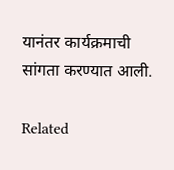यानंतर कार्यक्रमाची सांगता करण्यात आली.

Related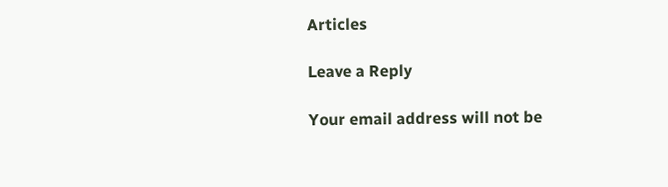Articles

Leave a Reply

Your email address will not be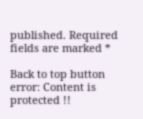published. Required fields are marked *

Back to top button
error: Content is protected !!